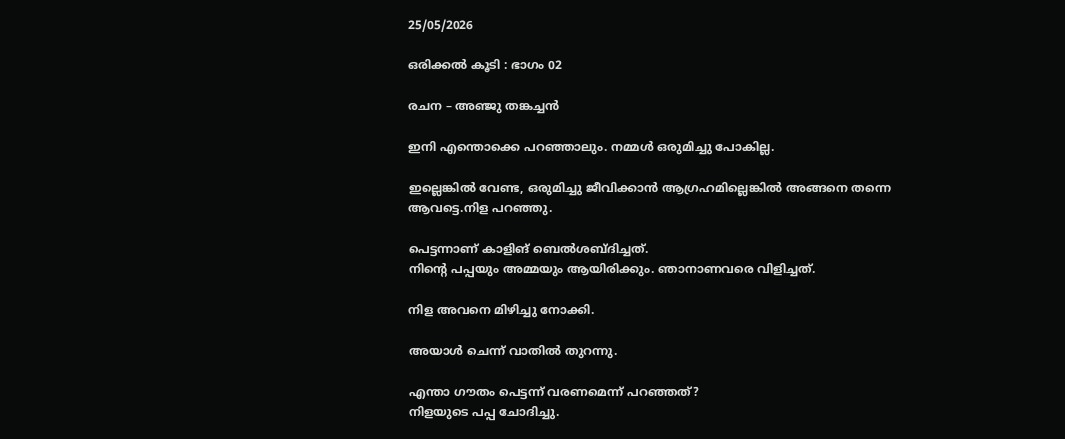25/05/2026

ഒരിക്കൽ കൂടി : ഭാഗം 02

രചന – അഞ്ജു തങ്കച്ചൻ

ഇനി എന്തൊക്കെ പറഞ്ഞാലും. നമ്മൾ ഒരുമിച്ചു പോകില്ല.

ഇല്ലെങ്കിൽ വേണ്ട, ഒരുമിച്ചു ജീവിക്കാൻ ആഗ്രഹമില്ലെങ്കിൽ അങ്ങനെ തന്നെ ആവട്ടെ.നിള പറഞ്ഞു.

പെട്ടന്നാണ് കാളിങ് ബെൽശബ്ദിച്ചത്.
നിന്റെ പപ്പയും അമ്മയും ആയിരിക്കും. ഞാനാണവരെ വിളിച്ചത്.

നിള അവനെ മിഴിച്ചു നോക്കി.

അയാൾ ചെന്ന് വാതിൽ തുറന്നു.

എന്താ ഗൗതം പെട്ടന്ന് വരണമെന്ന് പറഞ്ഞത്?
നിളയുടെ പപ്പ ചോദിച്ചു.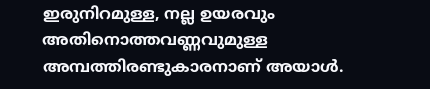ഇരുനിറമുള്ള, നല്ല ഉയരവും അതിനൊത്തവണ്ണവുമുള്ള അമ്പത്തിരണ്ടുകാരനാണ് അയാൾ.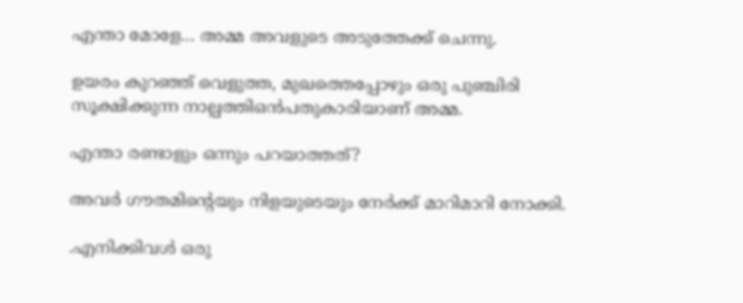എന്താ മോളേ… അമ്മ അവളുടെ അടുത്തേക്ക് ചെന്നു.

ഉയരം കുറഞ്ഞ് വെളുത്ത, മുഖത്തെപ്പോഴും ഒരു പുഞ്ചിരി സൂക്ഷിക്കുന്ന നാല്പത്തിഒൻപതുകാരിയാണ് അമ്മ.

എന്താ രണ്ടാളും ഒന്നും പറയാത്തത്?

അവർ ഗൗതമിന്റെയും നിളയുടെയും നേർക്ക് മാറിമാറി നോക്കി.

.എനിക്കിവൾ ഒരു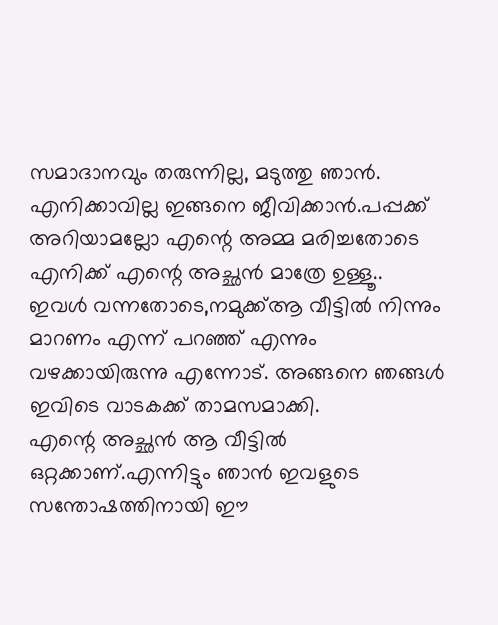സമാദാനവും തരുന്നില്ല, മടുത്തു ഞാൻ. എനിക്കാവില്ല ഇങ്ങനെ ജീവിക്കാൻ.പപ്പക്ക് അറിയാമല്ലോ എന്റെ അമ്മ മരിച്ചതോടെ എനിക്ക് എന്റെ അച്ഛൻ മാത്രേ ഉള്ളൂ..
ഇവൾ വന്നതോടെ,നമുക്ക്ആ വീട്ടിൽ നിന്നും മാറണം എന്ന് പറഞ്ഞ് എന്നും വഴക്കായിരുന്നു എന്നോട്. അങ്ങനെ ഞങ്ങൾ ഇവിടെ വാടകക്ക് താമസമാക്കി.
എന്റെ അച്ഛൻ ആ വീട്ടിൽ ഒറ്റക്കാണ്.എന്നിട്ടും ഞാൻ ഇവളുടെ സന്തോഷത്തിനായി ഈ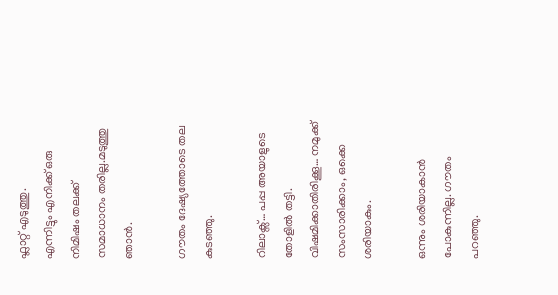ഫ്ലാറ്റ് എടുത്തു.
എന്നിട്ടും എനിക്ക് ഒരു നിമിഷം തലക്ക് സമാധാനം തരില്ല.മടുത്തു ഞാൻ.

ഗൗതം ദേഷ്യത്തോടെ തല കുടഞ്ഞു.

റിലാക്സ്… പപ്പ അയാളുടെ തോളിൽ തട്ടി.
വിഷമിക്കാതിരിക്കൂ… നമുക്ക് സംസാരിക്കാം, ഒക്കെ ശരിയാകും.

ഒന്നും ശരിയാകാൻ പോകുന്നില്ല. ഗൗതം പറഞ്ഞു.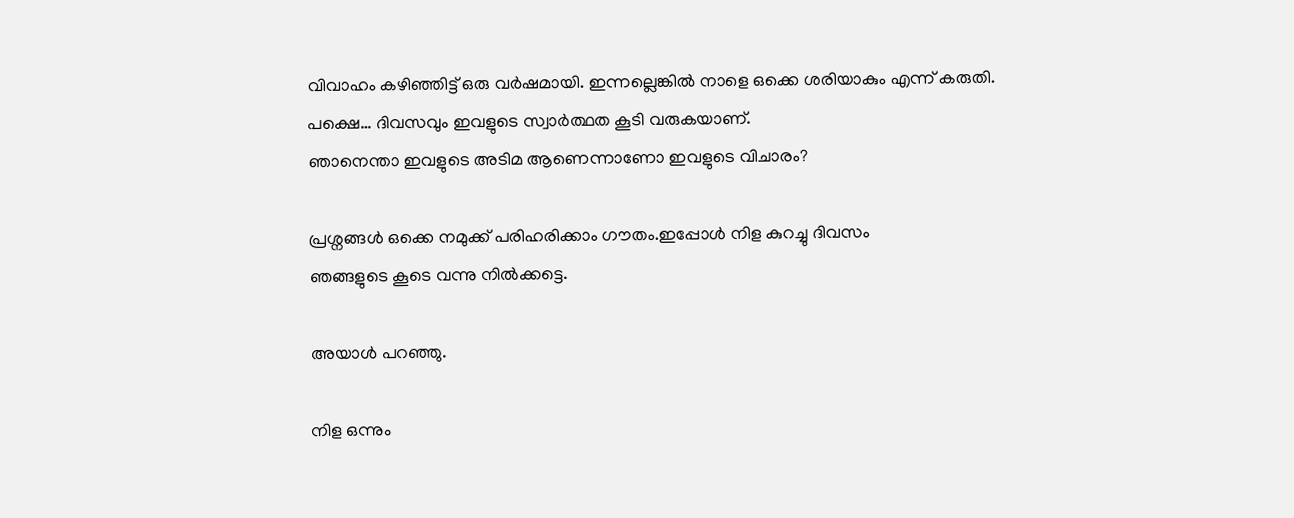വിവാഹം കഴിഞ്ഞിട്ട് ഒരു വർഷമായി. ഇന്നല്ലെങ്കിൽ നാളെ ഒക്കെ ശരിയാകും എന്ന് കരുതി. പക്ഷെ… ദിവസവും ഇവളുടെ സ്വാർത്ഥത കൂടി വരുകയാണ്.
ഞാനെന്താ ഇവളുടെ അടിമ ആണെന്നാണോ ഇവളുടെ വിചാരം?

പ്രശ്നങ്ങൾ ഒക്കെ നമുക്ക് പരിഹരിക്കാം ഗൗതം.ഇപ്പോൾ നിള കുറച്ചു ദിവസം
ഞങ്ങളുടെ കൂടെ വന്നു നിൽക്കട്ടെ.

അയാൾ പറഞ്ഞു.

നിള ഒന്നും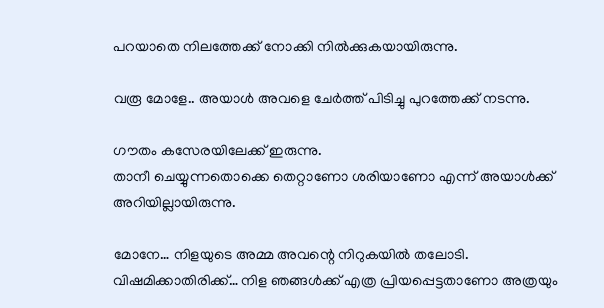പറയാതെ നിലത്തേക്ക് നോക്കി നിൽക്കുകയായിരുന്നു.

വരൂ മോളേ.. അയാൾ അവളെ ചേർത്ത് പിടിച്ചു പുറത്തേക്ക് നടന്നു.

ഗൗതം കസേരയിലേക്ക് ഇരുന്നു.
താനീ ചെയ്യുന്നതൊക്കെ തെറ്റാണോ ശരിയാണോ എന്ന് അയാൾക്ക്‌ അറിയില്ലായിരുന്നു.

മോനേ… നിളയുടെ അമ്മ അവന്റെ നിറുകയിൽ തലോടി. വിഷമിക്കാതിരിക്ക്… നിള ഞങ്ങൾക്ക് എത്ര പ്രിയപ്പെട്ടതാണോ അത്രയും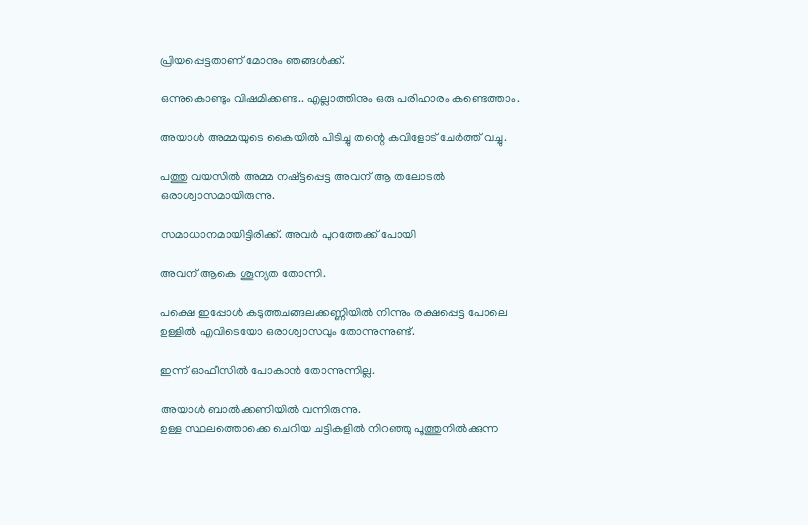പ്രിയപ്പെട്ടതാണ് മോനും ഞങ്ങൾക്ക്.

ഒന്നുകൊണ്ടും വിഷമിക്കണ്ട.. എല്ലാത്തിനും ഒരു പരിഹാരം കണ്ടെത്താം.

അയാൾ അമ്മയുടെ കൈയിൽ പിടിച്ചു തന്റെ കവിളോട് ചേർത്ത് വച്ചു.

പത്തു വയസിൽ അമ്മ നഷ്ട്ടപ്പെട്ട അവന് ആ തലോടൽ ഒരാശ്വാസമായിരുന്നു.

സമാധാനമായിട്ടിരിക്ക്. അവർ പുറത്തേക്ക് പോയി

അവന് ആകെ ശൂന്യത തോന്നി.

പക്ഷെ ഇപ്പോൾ കടുത്തചങ്ങലക്കണ്ണിയിൽ നിന്നും രക്ഷപ്പെട്ട പോലെ ഉള്ളിൽ എവിടെയോ ഒരാശ്വാസവും തോന്നുന്നുണ്ട്.

ഇന്ന് ഓഫീസിൽ പോകാൻ തോന്നുന്നില്ല.

അയാൾ ബാൽക്കണിയിൽ വന്നിരുന്നു.
ഉള്ള സ്ഥലത്തൊക്കെ ചെറിയ ചട്ടികളിൽ നിറഞ്ഞു പൂത്തുനിൽക്കുന്ന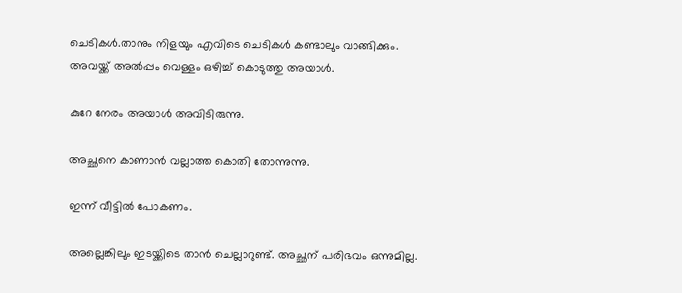ചെടികൾ.താനും നിളയും എവിടെ ചെടികൾ കണ്ടാലും വാങ്ങിക്കും.
അവയ്ക്ക് അൽപ്പം വെള്ളം ഒഴിച്ച് കൊടുത്തു അയാൾ.

കുറേ നേരം അയാൾ അവിടിരുന്നു.

അച്ഛനെ കാണാൻ വല്ലാത്ത കൊതി തോന്നുന്നു.

ഇന്ന് വീട്ടിൽ പോകണം.

അല്ലെങ്കിലും ഇടയ്ക്കിടെ താൻ ചെല്ലാറുണ്ട്. അച്ഛന് പരിഭവം ഒന്നുമില്ല.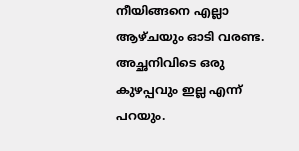നീയിങ്ങനെ എല്ലാ ആഴ്ചയും ഓടി വരണ്ട. അച്ഛനിവിടെ ഒരു കുഴപ്പവും ഇല്ല എന്ന് പറയും.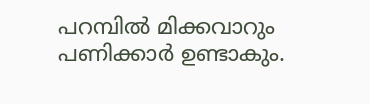പറമ്പിൽ മിക്കവാറും പണിക്കാർ ഉണ്ടാകും.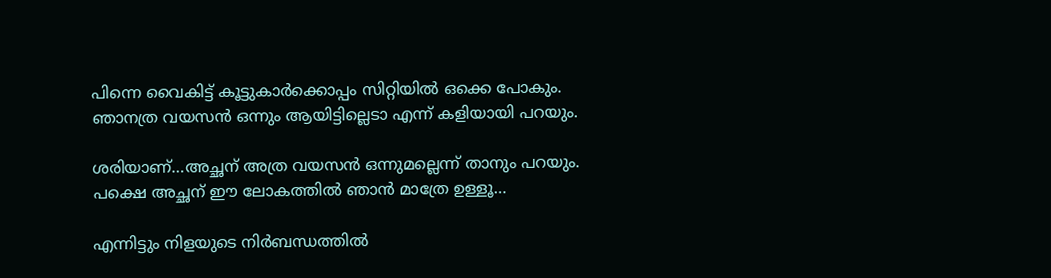പിന്നെ വൈകിട്ട് കൂട്ടുകാർക്കൊപ്പം സിറ്റിയിൽ ഒക്കെ പോകും.
ഞാനത്ര വയസൻ ഒന്നും ആയിട്ടില്ലെടാ എന്ന് കളിയായി പറയും.

ശരിയാണ്…അച്ഛന് അത്ര വയസൻ ഒന്നുമല്ലെന്ന് താനും പറയും.
പക്ഷെ അച്ഛന് ഈ ലോകത്തിൽ ഞാൻ മാത്രേ ഉള്ളൂ…

എന്നിട്ടും നിളയുടെ നിർബന്ധത്തിൽ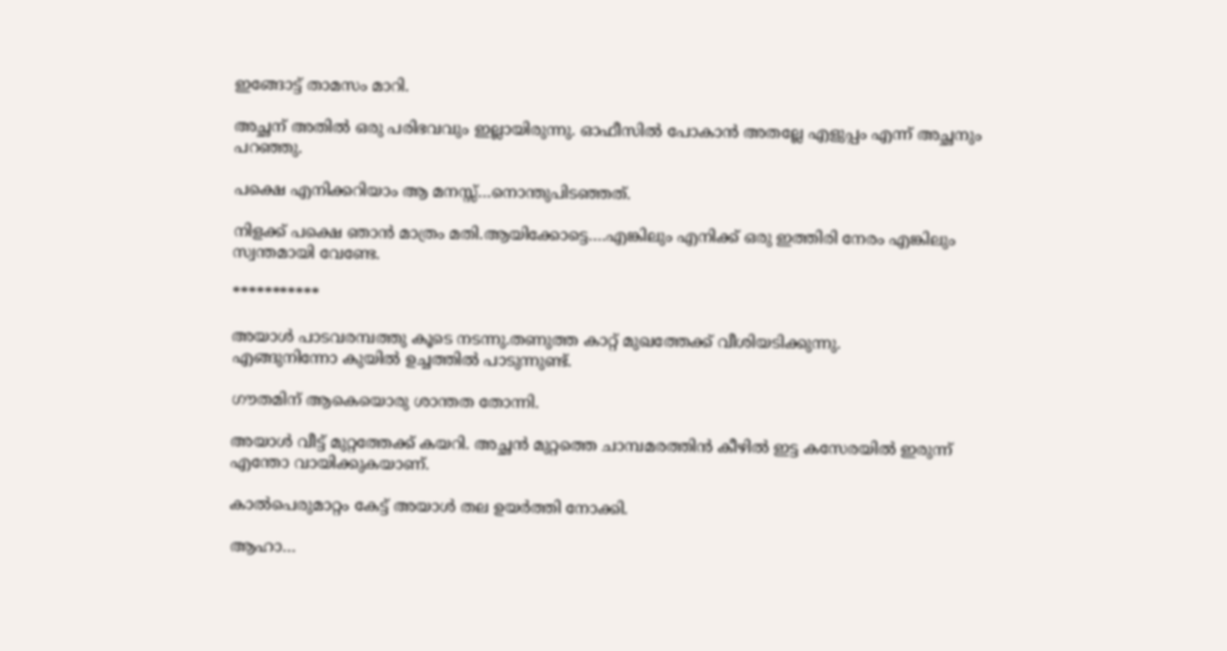ഇങ്ങോട്ട് താമസം മാറി.

അച്ഛന് അതിൽ ഒരു പരിഭവവും ഇല്ലായിരുന്നു. ഓഫീസിൽ പോകാൻ അതല്ലേ എളുപ്പം എന്ന് അച്ഛനും പറഞ്ഞു.

പക്ഷെ എനിക്കറിയാം ആ മനസ്സ്…നൊന്തുപിടഞ്ഞത്.

നിളക്ക് പക്ഷെ ഞാൻ മാത്രം മതി.ആയിക്കോട്ടെ….എങ്കിലും എനിക്ക് ഒരു ഇത്തിരി നേരം എങ്കിലും സ്വന്തമായി വേണ്ടേ.

***********

അയാൾ പാടവരമ്പത്തു കൂടെ നടന്നു.തണുത്ത കാറ്റ് മുഖത്തേക്ക് വീശിയടിക്കുന്നു.
എങ്ങുനിന്നോ കുയിൽ ഉച്ചത്തിൽ പാടുന്നുണ്ട്.

ഗൗതമിന് ആകെയൊരു ശാന്തത തോന്നി.

അയാൾ വീട്ട് മുറ്റത്തേക്ക് കയറി. അച്ഛൻ മുറ്റത്തെ ചാമ്പമരത്തിൻ കീഴിൽ ഇട്ട കസേരയിൽ ഇരുന്ന് എന്തോ വായിക്കുകയാണ്.

കാൽപെരുമാറ്റം കേട്ട് അയാൾ തല ഉയർത്തി നോക്കി.

ആഹാ…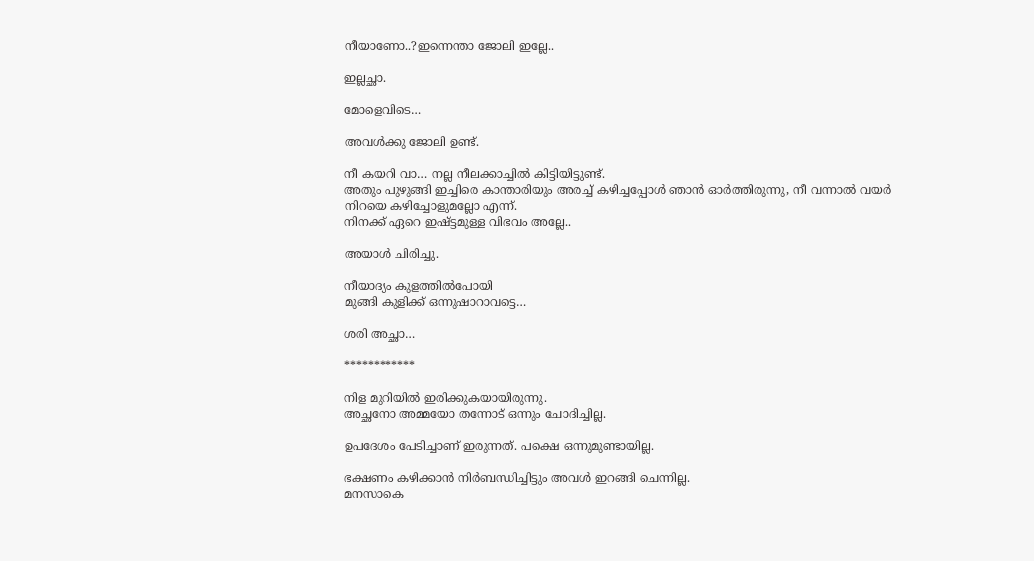നീയാണോ..?ഇന്നെന്താ ജോലി ഇല്ലേ..

ഇല്ലച്ഛാ.

മോളെവിടെ…

അവൾക്കു ജോലി ഉണ്ട്.

നീ കയറി വാ… നല്ല നീലക്കാച്ചിൽ കിട്ടിയിട്ടുണ്ട്.
അതും പുഴുങ്ങി ഇച്ചിരെ കാന്താരിയും അരച്ച് കഴിച്ചപ്പോൾ ഞാൻ ഓർത്തിരുന്നു, നീ വന്നാൽ വയർ നിറയെ കഴിച്ചോളുമല്ലോ എന്ന്.
നിനക്ക് ഏറെ ഇഷ്ട്ടമുള്ള വിഭവം അല്ലേ..

അയാൾ ചിരിച്ചു.

നീയാദ്യം കുളത്തിൽപോയി
മുങ്ങി കുളിക്ക് ഒന്നുഷാറാവട്ടെ…

ശരി അച്ഛാ…

************

നിള മുറിയിൽ ഇരിക്കുകയായിരുന്നു.
അച്ഛനോ അമ്മയോ തന്നോട് ഒന്നും ചോദിച്ചില്ല.

ഉപദേശം പേടിച്ചാണ് ഇരുന്നത്. പക്ഷെ ഒന്നുമുണ്ടായില്ല.

ഭക്ഷണം കഴിക്കാൻ നിർബന്ധിച്ചിട്ടും അവൾ ഇറങ്ങി ചെന്നില്ല.
മനസാകെ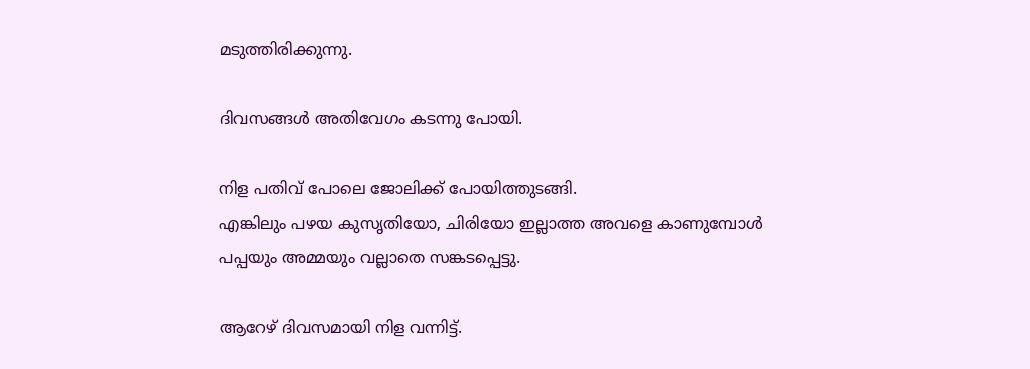മടുത്തിരിക്കുന്നു.

ദിവസങ്ങൾ അതിവേഗം കടന്നു പോയി.

നിള പതിവ് പോലെ ജോലിക്ക് പോയിത്തുടങ്ങി.
എങ്കിലും പഴയ കുസൃതിയോ, ചിരിയോ ഇല്ലാത്ത അവളെ കാണുമ്പോൾ പപ്പയും അമ്മയും വല്ലാതെ സങ്കടപ്പെട്ടു.

ആറേഴ് ദിവസമായി നിള വന്നിട്ട്.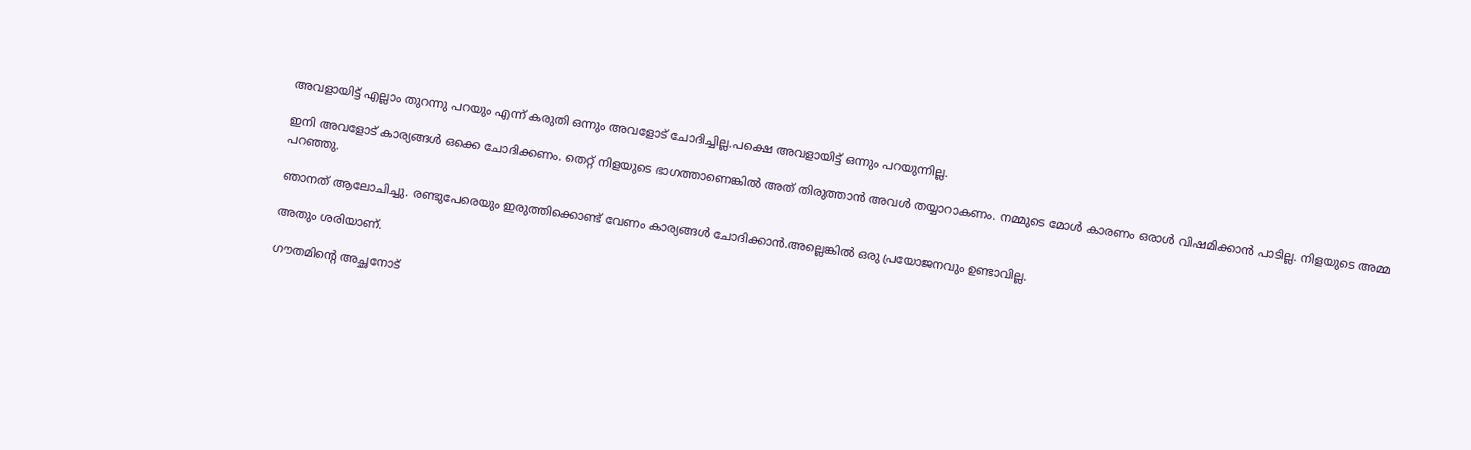അവളായിട്ട് എല്ലാം തുറന്നു പറയും എന്ന് കരുതി ഒന്നും അവളോട്‌ ചോദിച്ചില്ല.പക്ഷെ അവളായിട്ട് ഒന്നും പറയുന്നില്ല.

ഇനി അവളോട്‌ കാര്യങ്ങൾ ഒക്കെ ചോദിക്കണം. തെറ്റ് നിളയുടെ ഭാഗത്താണെങ്കിൽ അത് തിരുത്താൻ അവൾ തയ്യാറാകണം. നമ്മുടെ മോൾ കാരണം ഒരാൾ വിഷമിക്കാൻ പാടില്ല. നിളയുടെ അമ്മ പറഞ്ഞു.

ഞാനത് ആലോചിച്ചു. രണ്ടുപേരെയും ഇരുത്തിക്കൊണ്ട് വേണം കാര്യങ്ങൾ ചോദിക്കാൻ.അല്ലെങ്കിൽ ഒരു പ്രയോജനവും ഉണ്ടാവില്ല.

അതും ശരിയാണ്.

ഗൗതമിന്റെ അച്ഛനോട്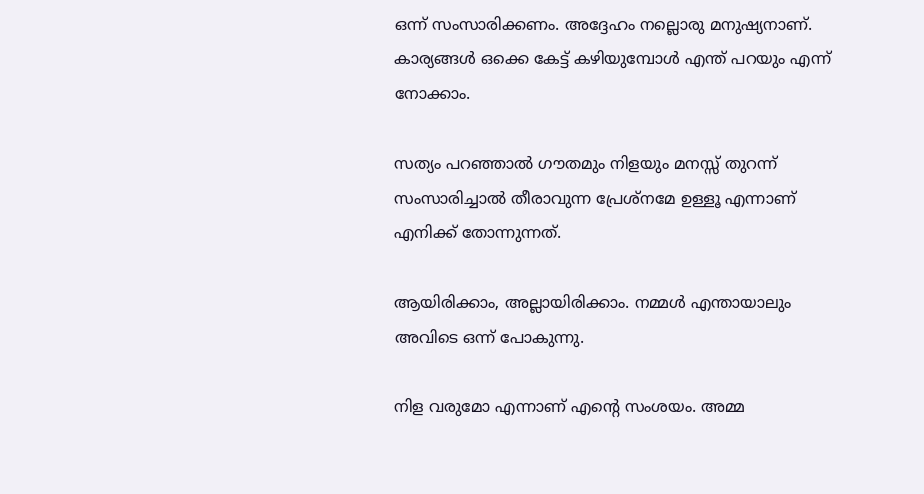ഒന്ന് സംസാരിക്കണം. അദ്ദേഹം നല്ലൊരു മനുഷ്യനാണ്. കാര്യങ്ങൾ ഒക്കെ കേട്ട് കഴിയുമ്പോൾ എന്ത് പറയും എന്ന് നോക്കാം.

സത്യം പറഞ്ഞാൽ ഗൗതമും നിളയും മനസ്സ് തുറന്ന് സംസാരിച്ചാൽ തീരാവുന്ന പ്രേശ്നമേ ഉള്ളൂ എന്നാണ് എനിക്ക് തോന്നുന്നത്.

ആയിരിക്കാം, അല്ലായിരിക്കാം. നമ്മൾ എന്തായാലും അവിടെ ഒന്ന് പോകുന്നു.

നിള വരുമോ എന്നാണ് എന്റെ സംശയം. അമ്മ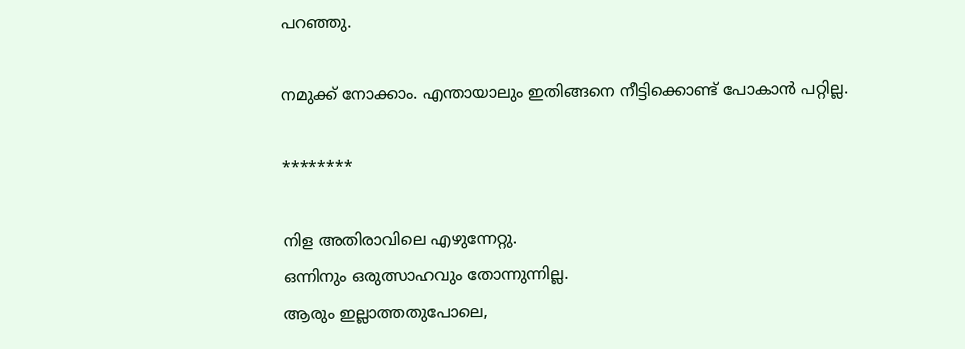പറഞ്ഞു.

നമുക്ക് നോക്കാം. എന്തായാലും ഇതിങ്ങനെ നീട്ടിക്കൊണ്ട് പോകാൻ പറ്റില്ല.

********

നിള അതിരാവിലെ എഴുന്നേറ്റു.
ഒന്നിനും ഒരുത്സാഹവും തോന്നുന്നില്ല.
ആരും ഇല്ലാത്തതുപോലെ,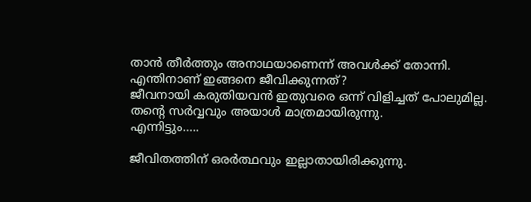താൻ തീർത്തും അനാഥയാണെന്ന് അവൾക്ക് തോന്നി.
എന്തിനാണ് ഇങ്ങനെ ജീവിക്കുന്നത്?
ജീവനായി കരുതിയവൻ ഇതുവരെ ഒന്ന് വിളിച്ചത് പോലുമില്ല.
തന്റെ സർവ്വവും അയാൾ മാത്രമായിരുന്നു.
എന്നിട്ടും…..

ജീവിതത്തിന് ഒരർത്ഥവും ഇല്ലാതായിരിക്കുന്നു.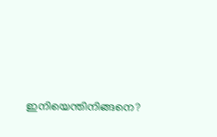ഇനിയെന്തിനിങ്ങനെ?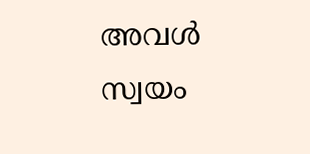അവൾ സ്വയം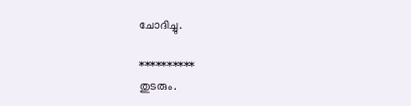ചോദിച്ചു.

**********
തുടരും.